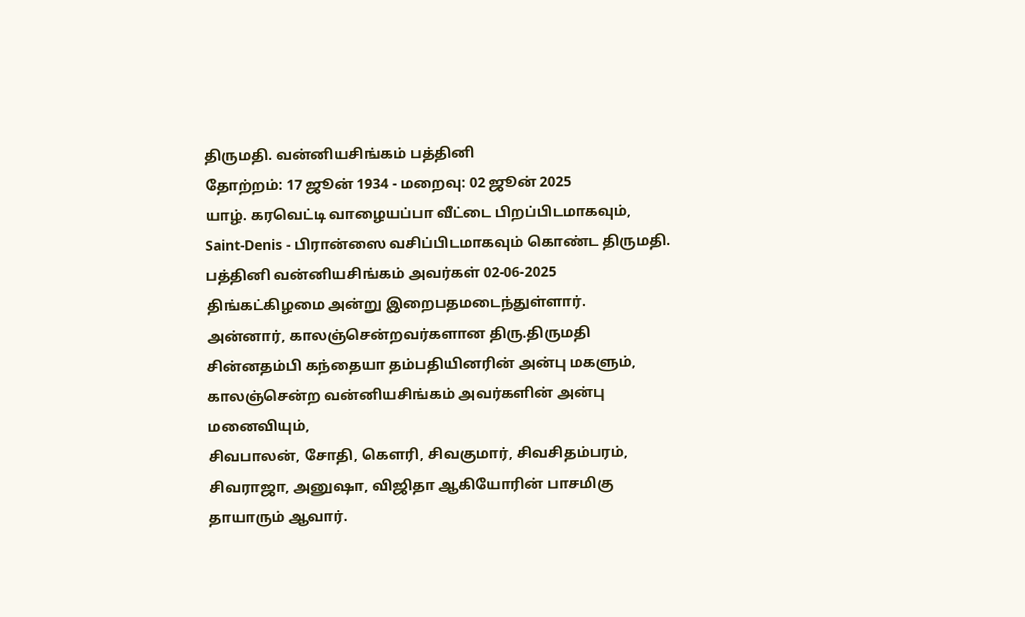திருமதி. வன்னியசிங்கம் பத்தினி
தோற்றம்: 17 ஜூன் 1934 - மறைவு: 02 ஜூன் 2025
யாழ். கரவெட்டி வாழையப்பா வீட்டை பிறப்பிடமாகவும், Saint-Denis - பிரான்ஸை வசிப்பிடமாகவும் கொண்ட திருமதி. பத்தினி வன்னியசிங்கம் அவர்கள் 02-06-2025 திங்கட்கிழமை அன்று இறைபதமடைந்துள்ளார்.
அன்னார், காலஞ்சென்றவர்களான திரு.திருமதி சின்னதம்பி கந்தையா தம்பதியினரின் அன்பு மகளும்,
காலஞ்சென்ற வன்னியசிங்கம் அவர்களின் அன்பு மனைவியும்,
சிவபாலன், சோதி, கௌரி, சிவகுமார், சிவசிதம்பரம், சிவராஜா, அனுஷா, விஜிதா ஆகியோரின் பாசமிகு தாயாரும் ஆவார்.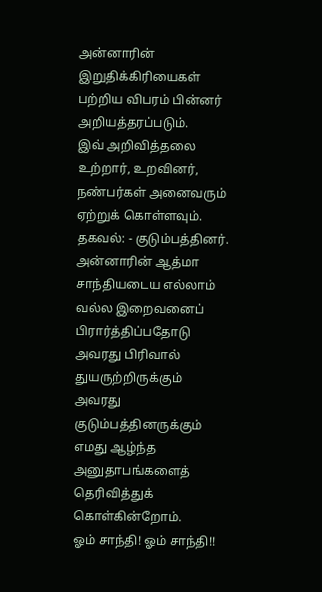அன்னாரின் இறுதிக்கிரியைகள் பற்றிய விபரம் பின்னர் அறியத்தரப்படும்.
இவ் அறிவித்தலை உற்றார், உறவினர், நண்பர்கள் அனைவரும் ஏற்றுக் கொள்ளவும்.
தகவல்: - குடும்பத்தினர்.
அன்னாரின் ஆத்மா சாந்தியடைய எல்லாம் வல்ல இறைவனைப் பிரார்த்திப்பதோடு அவரது பிரிவால் துயருற்றிருக்கும் அவரது குடும்பத்தினருக்கும் எமது ஆழ்ந்த அனுதாபங்களைத் தெரிவித்துக் கொள்கின்றோம்.
ஓம் சாந்தி! ஓம் சாந்தி!!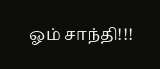ஓம் சாந்தி!!!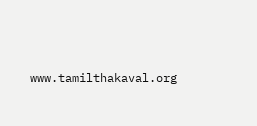www.tamilthakaval.org